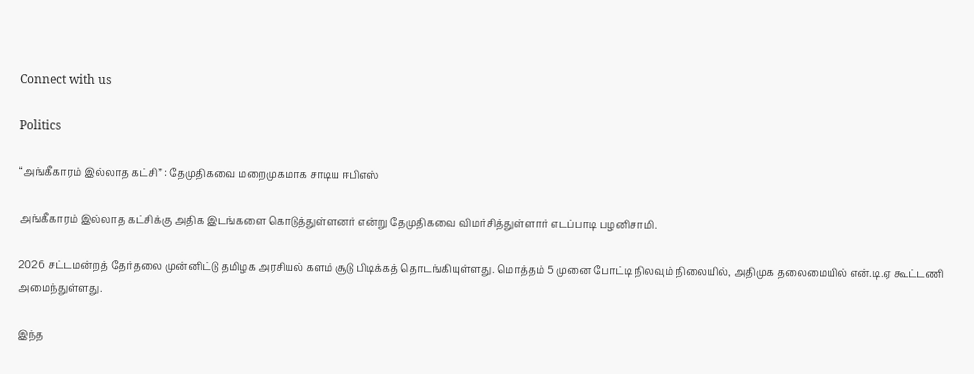Connect with us

Politics

“அங்கீகாரம் இல்லாத கட்சி” : தேமுதிகவை மறைமுகமாக சாடிய ஈபிஎஸ்

அங்கீகாரம் இல்லாத கட்சிக்கு அதிக இடங்களை கொடுத்துள்ளனர் என்று தேமுதிகவை விமர்சித்துள்ளார் எடப்பாடி பழனிசாமி.

2026 சட்டமன்றத் தேர்தலை முன்னிட்டு தமிழக அரசியல் களம் சூடு பிடிக்கத் தொடங்கியுள்ளது. மொத்தம் 5 முனை போட்டி நிலவும் நிலையில், அதிமுக தலைமையில் என்.டி.ஏ கூட்டணி அமைந்துள்ளது.

இந்த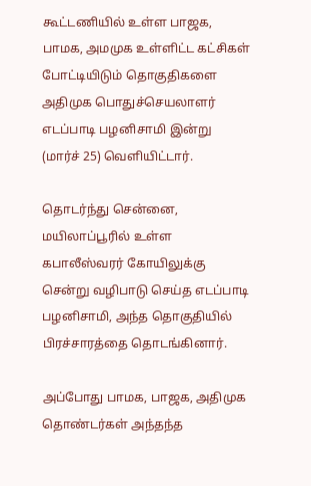கூட்டணியில் உள்ள பாஜக, பாமக, அமமுக உள்ளிட்ட கட்சிகள் போட்டியிடும் தொகுதிகளை அதிமுக பொதுச்செயலாளர் எடப்பாடி பழனிசாமி இன்று (மார்ச் 25) வெளியிட்டார்.

தொடர்ந்து சென்னை, மயிலாப்பூரில் உள்ள கபாலீஸ்வரர் கோயிலுக்கு சென்று வழிபாடு செய்த எடப்பாடி பழனிசாமி, அந்த தொகுதியில் பிரச்சாரத்தை தொடங்கினார்.

அப்போது பாமக, பாஜக, அதிமுக தொண்டர்கள் அந்தந்த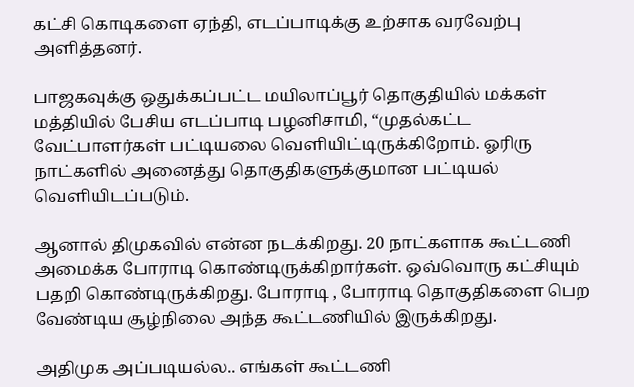கட்சி கொடிகளை ஏந்தி, எடப்பாடிக்கு உற்சாக வரவேற்பு அளித்தனர்.

பாஜகவுக்கு ஒதுக்கப்பட்ட மயிலாப்பூர் தொகுதியில் மக்கள் மத்தியில் பேசிய எடப்பாடி பழனிசாமி, “முதல்கட்ட வேட்பாளர்கள் பட்டியலை வெளியிட்டிருக்கிறோம். ஓரிரு நாட்களில் அனைத்து தொகுதிகளுக்குமான பட்டியல் வெளியிடப்படும்.

ஆனால் திமுகவில் என்ன நடக்கிறது. 20 நாட்களாக கூட்டணி அமைக்க போராடி கொண்டிருக்கிறார்கள். ஒவ்வொரு கட்சியும் பதறி கொண்டிருக்கிறது. போராடி , போராடி தொகுதிகளை பெற வேண்டிய சூழ்நிலை அந்த கூட்டணியில் இருக்கிறது.

அதிமுக அப்படியல்ல.. எங்கள் கூட்டணி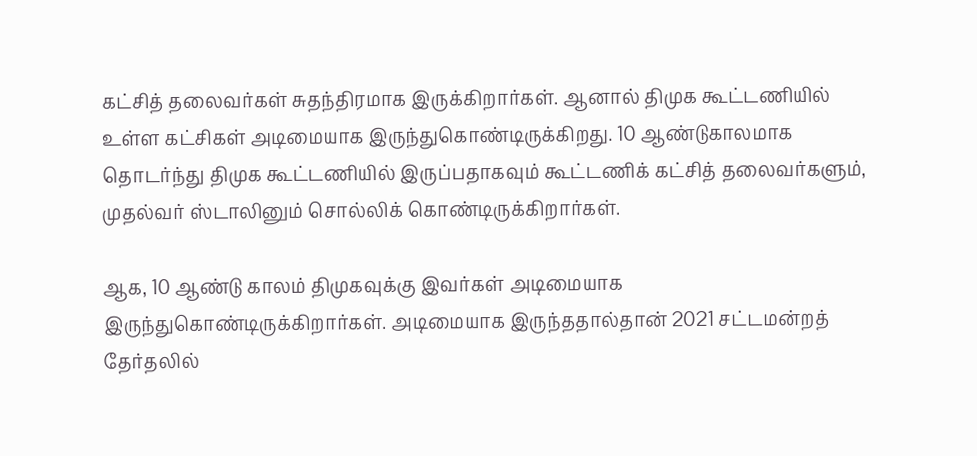கட்சித் தலைவர்கள் சுதந்திரமாக இருக்கிறார்கள். ஆனால் திமுக கூட்டணியில் உள்ள கட்சிகள் அடிமையாக இருந்துகொண்டிருக்கிறது. 10 ஆண்டுகாலமாக தொடர்ந்து திமுக கூட்டணியில் இருப்பதாகவும் கூட்டணிக் கட்சித் தலைவர்களும், முதல்வர் ஸ்டாலினும் சொல்லிக் கொண்டிருக்கிறார்கள்.

ஆக, 10 ஆண்டு காலம் திமுகவுக்கு இவர்கள் அடிமையாக இருந்துகொண்டிருக்கிறார்கள். அடிமையாக இருந்ததால்தான் 2021 சட்டமன்றத் தேர்தலில்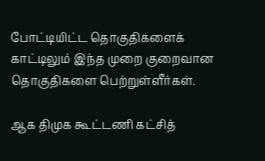போட்டியிட்ட தொகுதிகளைக் காட்டிலும் இந்த முறை குறைவான தொகுதிகளை பெற்றுள்ளீர்கள்.

ஆக திமுக கூட்டணி கட்சித்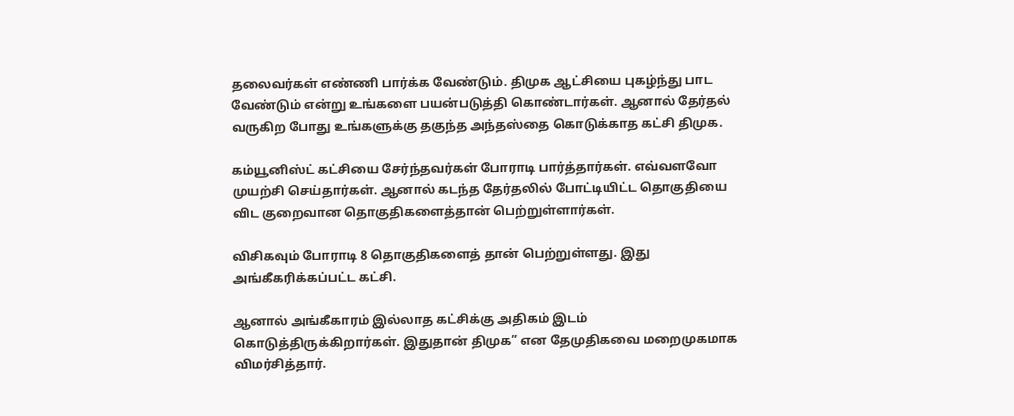தலைவர்கள் எண்ணி பார்க்க வேண்டும். திமுக ஆட்சியை புகழ்ந்து பாட வேண்டும் என்று உங்களை பயன்படுத்தி கொண்டார்கள். ஆனால் தேர்தல் வருகிற போது உங்களுக்கு தகுந்த அந்தஸ்தை கொடுக்காத கட்சி திமுக.

கம்யூனிஸ்ட் கட்சியை சேர்ந்தவர்கள் போராடி பார்த்தார்கள். எவ்வளவோ முயற்சி செய்தார்கள். ஆனால் கடந்த தேர்தலில் போட்டியிட்ட தொகுதியை விட குறைவான தொகுதிகளைத்தான் பெற்றுள்ளார்கள்.

விசிகவும் போராடி 8 தொகுதிகளைத் தான் பெற்றுள்ளது. இது அங்கீகரிக்கப்பட்ட கட்சி.

ஆனால் அங்கீகாரம் இல்லாத கட்சிக்கு அதிகம் இடம் கொடுத்திருக்கிறார்கள். இதுதான் திமுக” என தேமுதிகவை மறைமுகமாக விமர்சித்தார்.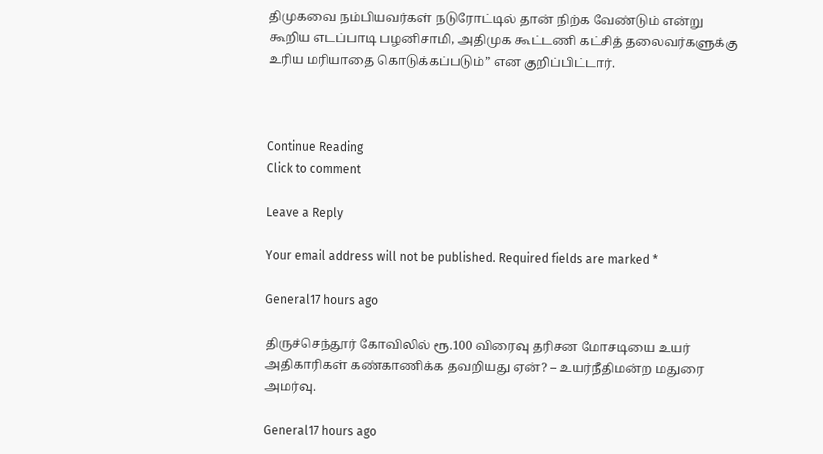திமுகவை நம்பியவர்கள் நடுரோட்டில் தான் நிற்க வேண்டும் என்று கூறிய எடப்பாடி பழனிசாமி, அதிமுக கூட்டணி கட்சித் தலைவர்களுக்கு உரிய மரியாதை கொடுக்கப்படும்” என குறிப்பிட்டார்.



Continue Reading
Click to comment

Leave a Reply

Your email address will not be published. Required fields are marked *

General17 hours ago

திருச்செந்தூர் கோவிலில் ரூ.100 விரைவு தரிசன மோசடியை உயர் அதிகாரிகள் கண்காணிக்க தவறியது ஏன்? – உயர்நீதிமன்ற மதுரை அமர்வு.

General17 hours ago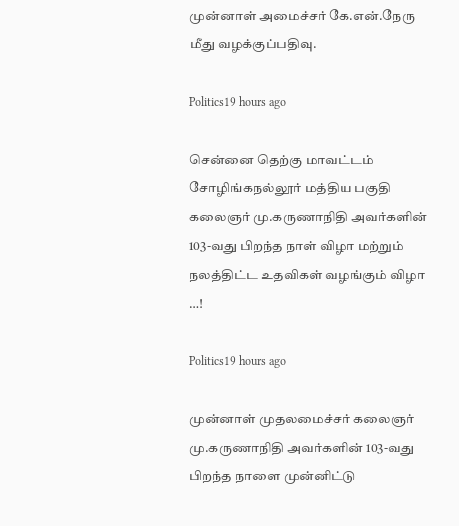முன்னாள் அமைச்சர் கே.என்.நேரு மீது வழக்குப்பதிவு.

Politics19 hours ago

சென்னை தெற்கு மாவட்டம் சோழிங்கநல்லூர் மத்திய பகுதி கலைஞர் மு.கருணாநிதி அவர்களின் 103-வது பிறந்த நாள் விழா மற்றும் நலத்திட்ட உதவிகள் வழங்கும் விழா …!

Politics19 hours ago

முன்னாள் முதலமைச்சர் கலைஞர் மு.கருணாநிதி அவர்களின் 103-வது பிறந்த நாளை முன்னிட்டு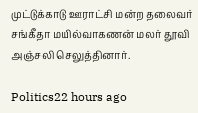முட்டுக்காடு ஊராட்சி மன்ற தலைவர் சங்கீதா மயில்வாகணன் மலர் தூவி அஞ்சலி செலுத்தினார்.

Politics22 hours ago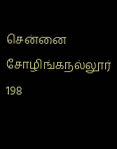சென்னை சோழிங்கநல்லூர் 198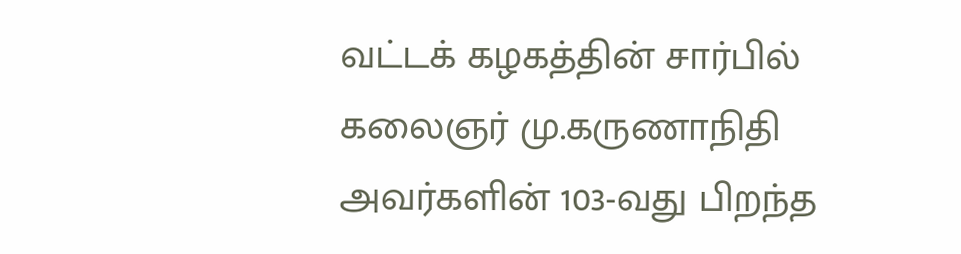வட்டக் கழகத்தின் சார்பில் கலைஞர் மு.கருணாநிதி அவர்களின் 103-வது பிறந்த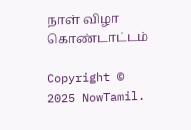நாள் விழா கொண்டாட்டம்

Copyright © 2025 NowTamil.